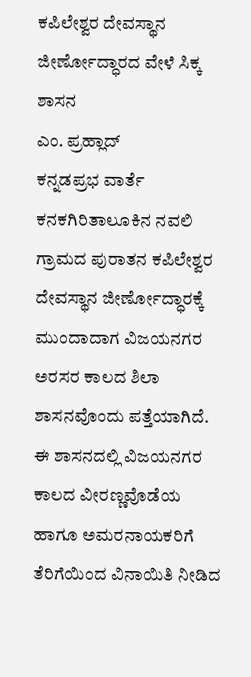ಕಪಿಲೇಶ್ವರ ದೇವಸ್ಥಾನ ಜೀರ್ಣೋದ್ಧಾರದ ವೇಳೆ ಸಿಕ್ಕ ಶಾಸನ
ಎಂ. ಪ್ರಹ್ಲಾದ್
ಕನ್ನಡಪ್ರಭ ವಾರ್ತೆ ಕನಕಗಿರಿತಾಲೂಕಿನ ನವಲಿ ಗ್ರಾಮದ ಪುರಾತನ ಕಪಿಲೇಶ್ವರ ದೇವಸ್ಥಾನ ಜೀರ್ಣೋದ್ಧಾರಕ್ಕೆ ಮುಂದಾದಾಗ ವಿಜಯನಗರ ಅರಸರ ಕಾಲದ ಶಿಲಾ ಶಾಸನವೊಂದು ಪತ್ತೆಯಾಗಿದೆ.
ಈ ಶಾಸನದಲ್ಲಿ ವಿಜಯನಗರ ಕಾಲದ ವೀರಣ್ಣವೊಡೆಯ ಹಾಗೂ ಅಮರನಾಯಕರಿಗೆ ತೆರಿಗೆಯಿಂದ ವಿನಾಯಿತಿ ನೀಡಿದ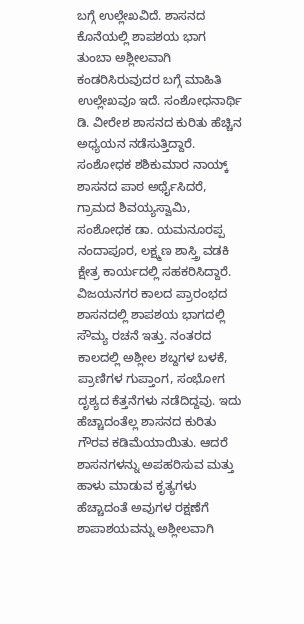ಬಗ್ಗೆ ಉಲ್ಲೇಖವಿದೆ. ಶಾಸನದ ಕೊನೆಯಲ್ಲಿ ಶಾಪಶಯ ಭಾಗ ತುಂಬಾ ಅಶ್ಲೀಲವಾಗಿ ಕಂಡರಿಸಿರುವುದರ ಬಗ್ಗೆ ಮಾಹಿತಿ ಉಲ್ಲೇಖವೂ ಇದೆ. ಸಂಶೋಧನಾರ್ಥಿ ಡಿ. ವೀರೇಶ ಶಾಸನದ ಕುರಿತು ಹೆಚ್ಚಿನ ಅಧ್ಯಯನ ನಡೆಸುತ್ತಿದ್ದಾರೆ. ಸಂಶೋಧಕ ಶಶಿಕುಮಾರ ನಾಯ್ಕ್ ಶಾಸನದ ಪಾಠ ಅರ್ಥೈಸಿದರೆ, ಗ್ರಾಮದ ಶಿವಯ್ಯಸ್ವಾಮಿ, ಸಂಶೋಧಕ ಡಾ. ಯಮನೂರಪ್ಪ ನಂದಾಪೂರ, ಲಕ್ಷ್ಮಣ ಶಾಸ್ತ್ರಿ ವಡಕಿ ಕ್ಷೇತ್ರ ಕಾರ್ಯದಲ್ಲಿ ಸಹಕರಿಸಿದ್ದಾರೆ.
ವಿಜಯನಗರ ಕಾಲದ ಪ್ರಾರಂಭದ ಶಾಸನದಲ್ಲಿ ಶಾಪಶಯ ಭಾಗದಲ್ಲಿ ಸೌಮ್ಯ ರಚನೆ ಇತ್ತು. ನಂತರದ ಕಾಲದಲ್ಲಿ ಅಶ್ಲೀಲ ಶಬ್ದಗಳ ಬಳಕೆ, ಪ್ರಾಣಿಗಳ ಗುಪ್ತಾಂಗ, ಸಂಭೋಗ ದೃಶ್ಯದ ಕೆತ್ತನೆಗಳು ನಡೆದಿದ್ದವು. ಇದು ಹೆಚ್ಚಾದಂತೆಲ್ಲ ಶಾಸನದ ಕುರಿತು ಗೌರವ ಕಡಿಮೆಯಾಯಿತು. ಆದರೆ ಶಾಸನಗಳನ್ನು ಅಪಹರಿಸುವ ಮತ್ತು ಹಾಳು ಮಾಡುವ ಕೃತ್ಯಗಳು ಹೆಚ್ಚಾದಂತೆ ಅವುಗಳ ರಕ್ಷಣೆಗೆ ಶಾಪಾಶಯವನ್ನು ಅಶ್ಲೀಲವಾಗಿ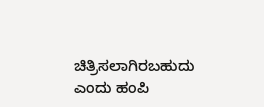ಚಿತ್ರಿಸಲಾಗಿರಬಹುದು ಎಂದು ಹಂಪಿ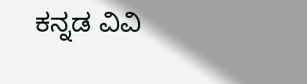ಕನ್ನಡ ವಿವಿ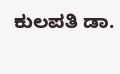ಕುಲಪತಿ ಡಾ.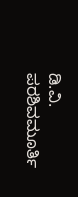ಡಿ.ವಿ. ಪರಶಿವಮೂರ್ತಿ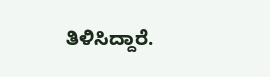ತಿಳಿಸಿದ್ದಾರೆ.